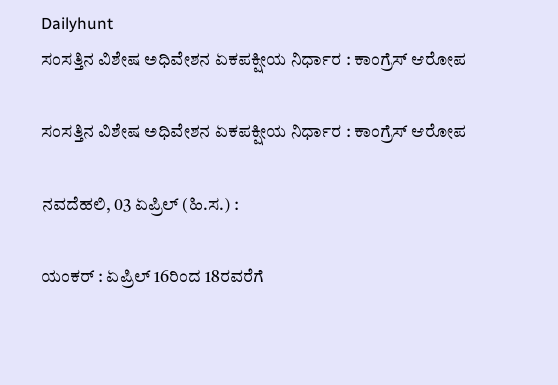Dailyhunt
ಸಂಸತ್ತಿನ ವಿಶೇಷ ಅಧಿವೇಶನ ಏಕಪಕ್ಷೀಯ ನಿರ್ಧಾರ : ಕಾಂಗ್ರೆಸ್ ಆರೋಪ

ಸಂಸತ್ತಿನ ವಿಶೇಷ ಅಧಿವೇಶನ ಏಕಪಕ್ಷೀಯ ನಿರ್ಧಾರ : ಕಾಂಗ್ರೆಸ್ ಆರೋಪ

ನವದೆಹಲಿ, 03 ಏಪ್ರಿಲ್ (ಹಿ.ಸ.) :

ಯಂಕರ್ : ಏಪ್ರಿಲ್ 16ರಿಂದ 18ರವರೆಗೆ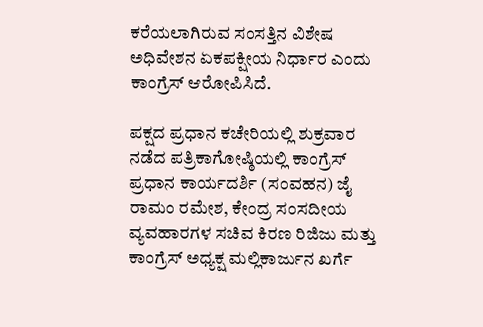ಕರೆಯಲಾಗಿರುವ ಸಂಸತ್ತಿನ ವಿಶೇಷ ಅಧಿವೇಶನ ಏಕಪಕ್ಷೀಯ ನಿರ್ಧಾರ ಎಂದು ಕಾಂಗ್ರೆಸ್ ಆರೋಪಿಸಿದೆ.

ಪಕ್ಷದ ಪ್ರಧಾನ ಕಚೇರಿಯಲ್ಲಿ ಶುಕ್ರವಾರ ನಡೆದ ಪತ್ರಿಕಾಗೋಷ್ಠಿಯಲ್ಲಿ ಕಾಂಗ್ರೆಸ್ ಪ್ರಧಾನ ಕಾರ್ಯದರ್ಶಿ (ಸಂವಹನ) ಜೈ ರಾಮಂ ರಮೇಶ, ಕೇಂದ್ರ ಸಂಸದೀಯ ವ್ಯವಹಾರಗಳ ಸಚಿವ ಕಿರಣ ರಿಜಿಜು ಮತ್ತು ಕಾಂಗ್ರೆಸ್ ಅಧ್ಯಕ್ಷ ಮಲ್ಲಿಕಾರ್ಜುನ ಖರ್ಗೆ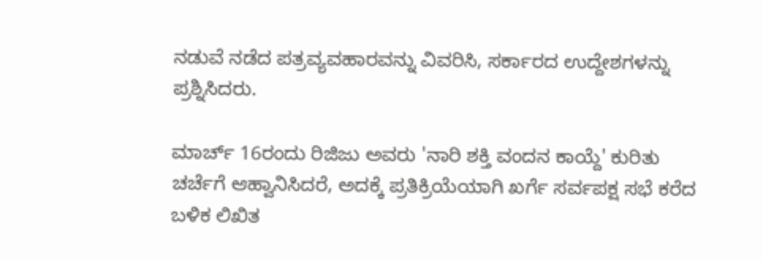ನಡುವೆ ನಡೆದ ಪತ್ರವ್ಯವಹಾರವನ್ನು ವಿವರಿಸಿ, ಸರ್ಕಾರದ ಉದ್ದೇಶಗಳನ್ನು ಪ್ರಶ್ನಿಸಿದರು.

ಮಾರ್ಚ್ 16ರಂದು ರಿಜಿಜು ಅವರು 'ನಾರಿ ಶಕ್ತಿ ವಂದನ ಕಾಯ್ದೆ' ಕುರಿತು ಚರ್ಚೆಗೆ ಆಹ್ವಾನಿಸಿದರೆ, ಅದಕ್ಕೆ ಪ್ರತಿಕ್ರಿಯೆಯಾಗಿ ಖರ್ಗೆ ಸರ್ವಪಕ್ಷ ಸಭೆ ಕರೆದ ಬಳಿಕ ಲಿಖಿತ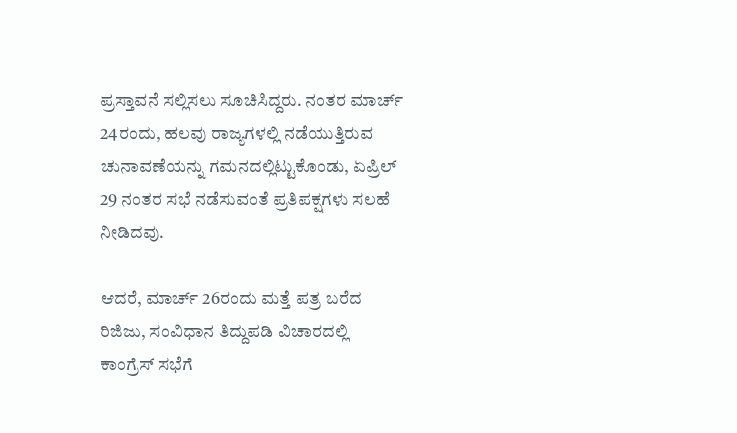ಪ್ರಸ್ತಾವನೆ ಸಲ್ಲಿಸಲು ಸೂಚಿಸಿದ್ದರು. ನಂತರ ಮಾರ್ಚ್ 24ರಂದು, ಹಲವು ರಾಜ್ಯಗಳಲ್ಲಿ ನಡೆಯುತ್ತಿರುವ ಚುನಾವಣೆಯನ್ನು ಗಮನದಲ್ಲಿಟ್ಟುಕೊಂಡು, ಏಪ್ರಿಲ್ 29 ನಂತರ ಸಭೆ ನಡೆಸುವಂತೆ ಪ್ರತಿಪಕ್ಷಗಳು ಸಲಹೆ ನೀಡಿದವು.

ಆದರೆ, ಮಾರ್ಚ್ 26ರಂದು ಮತ್ತೆ ಪತ್ರ ಬರೆದ ರಿಜಿಜು, ಸಂವಿಧಾನ ತಿದ್ದುಪಡಿ ವಿಚಾರದಲ್ಲಿ ಕಾಂಗ್ರೆಸ್ ಸಭೆಗೆ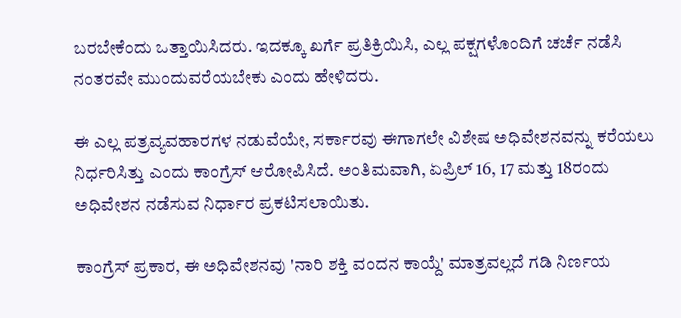ಬರಬೇಕೆಂದು ಒತ್ತಾಯಿಸಿದರು. ಇದಕ್ಕೂ ಖರ್ಗೆ ಪ್ರತಿಕ್ರಿಯಿಸಿ, ಎಲ್ಲ ಪಕ್ಷಗಳೊಂದಿಗೆ ಚರ್ಚೆ ನಡೆಸಿ ನಂತರವೇ ಮುಂದುವರೆಯಬೇಕು ಎಂದು ಹೇಳಿದರು.

ಈ ಎಲ್ಲ ಪತ್ರವ್ಯವಹಾರಗಳ ನಡುವೆಯೇ, ಸರ್ಕಾರವು ಈಗಾಗಲೇ ವಿಶೇಷ ಅಧಿವೇಶನವನ್ನು ಕರೆಯಲು ನಿರ್ಧರಿಸಿತ್ತು ಎಂದು ಕಾಂಗ್ರೆಸ್ ಆರೋಪಿಸಿದೆ. ಅಂತಿಮವಾಗಿ, ಏಪ್ರಿಲ್ 16, 17 ಮತ್ತು 18ರಂದು ಅಧಿವೇಶನ ನಡೆಸುವ ನಿರ್ಧಾರ ಪ್ರಕಟಿಸಲಾಯಿತು.

ಕಾಂಗ್ರೆಸ್ ಪ್ರಕಾರ, ಈ ಅಧಿವೇಶನವು 'ನಾರಿ ಶಕ್ತಿ ವಂದನ ಕಾಯ್ದೆ' ಮಾತ್ರವಲ್ಲದೆ ಗಡಿ ನಿರ್ಣಯ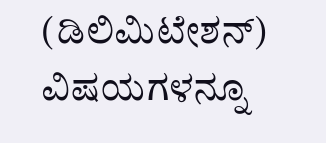(ಡಿಲಿಮಿಟೇಶನ್) ವಿಷಯಗಳನ್ನೂ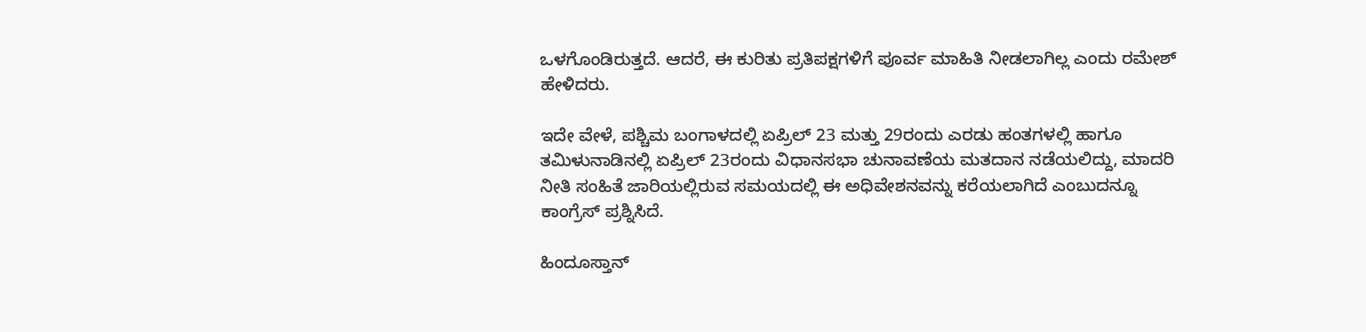ಒಳಗೊಂಡಿರುತ್ತದೆ. ಆದರೆ, ಈ ಕುರಿತು ಪ್ರತಿಪಕ್ಷಗಳಿಗೆ ಪೂರ್ವ ಮಾಹಿತಿ ನೀಡಲಾಗಿಲ್ಲ ಎಂದು ರಮೇಶ್ ಹೇಳಿದರು.

ಇದೇ ವೇಳೆ, ಪಶ್ಚಿಮ ಬಂಗಾಳದಲ್ಲಿ ಏಪ್ರಿಲ್ 23 ಮತ್ತು 29ರಂದು ಎರಡು ಹಂತಗಳಲ್ಲಿ ಹಾಗೂ ತಮಿಳುನಾಡಿನಲ್ಲಿ ಏಪ್ರಿಲ್ 23ರಂದು ವಿಧಾನಸಭಾ ಚುನಾವಣೆಯ ಮತದಾನ ನಡೆಯಲಿದ್ದು, ಮಾದರಿ ನೀತಿ ಸಂಹಿತೆ ಜಾರಿಯಲ್ಲಿರುವ ಸಮಯದಲ್ಲಿ ಈ ಅಧಿವೇಶನವನ್ನು ಕರೆಯಲಾಗಿದೆ ಎಂಬುದನ್ನೂ ಕಾಂಗ್ರೆಸ್ ಪ್ರಶ್ನಿಸಿದೆ.

ಹಿಂದೂಸ್ತಾನ್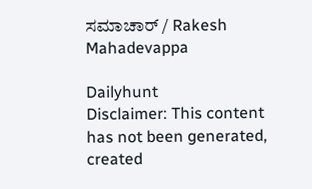ಸಮಾಚಾರ್ / Rakesh Mahadevappa

Dailyhunt
Disclaimer: This content has not been generated, created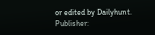or edited by Dailyhunt. Publisher: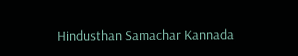Hindusthan Samachar Kannada